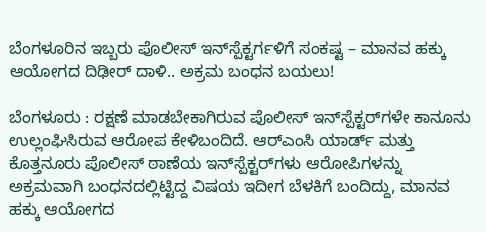ಬೆಂಗಳೂರಿನ ಇಬ್ಬರು ಪೊಲೀಸ್ ಇನ್‌ಸ್ಪೆಕ್ಟರ್ಗಳಿಗೆ ಸಂಕಷ್ಟ – ಮಾನವ ಹಕ್ಕು ಆಯೋಗದ ದಿಢೀರ್ ದಾಳಿ.. ಅಕ್ರಮ ಬಂಧನ ಬಯಲು!

ಬೆಂಗಳೂರು : ರಕ್ಷಣೆ ಮಾಡಬೇಕಾಗಿರುವ ಪೊಲೀಸ್ ಇನ್‌ಸ್ಪೆಕ್ಟರ್‌ಗಳೇ ಕಾನೂನು ಉಲ್ಲಂಘಿಸಿರುವ ಆರೋಪ ಕೇಳಿಬಂದಿದೆ. ಆರ್‌ಎಂಸಿ ಯಾರ್ಡ್ ಮತ್ತು ಕೊತ್ತನೂರು ಪೊಲೀಸ್ ಠಾಣೆಯ ಇನ್‌ಸ್ಪೆಕ್ಟರ್‌ಗಳು ಆರೋಪಿಗಳನ್ನು ಅಕ್ರಮವಾಗಿ ಬಂಧನದಲ್ಲಿಟ್ಟಿದ್ದ ವಿಷಯ ಇದೀಗ ಬೆಳಕಿಗೆ ಬಂದಿದ್ದು, ಮಾನವ ಹಕ್ಕು ಆಯೋಗದ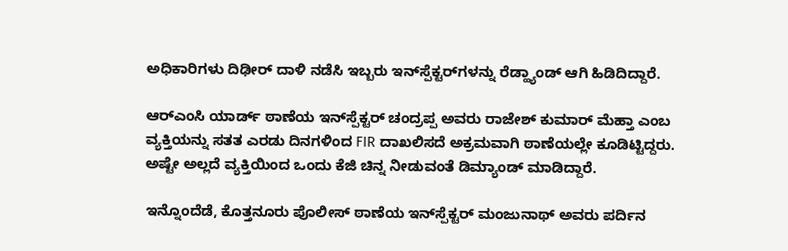ಅಧಿಕಾರಿಗಳು ದಿಢೀರ್ ದಾಳಿ ನಡೆಸಿ ಇಬ್ಬರು ಇನ್‌ಸ್ಪೆಕ್ಟರ್‌ಗಳನ್ನು ರೆಡ್ಹ್ಯಾಂಡ್ ಆಗಿ ಹಿಡಿದಿದ್ದಾರೆ.

ಆರ್‌ಎಂಸಿ ಯಾರ್ಡ್ ಠಾಣೆಯ ಇನ್‌ಸ್ಪೆಕ್ಟರ್ ಚಂದ್ರಪ್ಪ ಅವರು ರಾಜೇಶ್ ಕುಮಾರ್ ಮೆಹ್ತಾ ಎಂಬ ವ್ಯಕ್ತಿಯನ್ನು ಸತತ ಎರಡು ದಿನಗಳಿಂದ FIR ದಾಖಲಿಸದೆ ಅಕ್ರಮವಾಗಿ ಠಾಣೆಯಲ್ಲೇ ಕೂಡಿಟ್ಟಿದ್ದರು. ಅಷ್ಟೇ ಅಲ್ಲದೆ ವ್ಯಕ್ತಿಯಿಂದ ಒಂದು ಕೆಜಿ ಚಿನ್ನ ನೀಡುವಂತೆ ಡಿಮ್ಯಾಂಡ್ ಮಾಡಿದ್ದಾರೆ.

ಇನ್ನೊಂದೆಡೆ, ಕೊತ್ತನೂರು ಪೊಲೀಸ್ ಠಾಣೆಯ ಇನ್‌ಸ್ಪೆಕ್ಟರ್ ಮಂಜುನಾಥ್ ಅವರು ಪರ್ದಿನ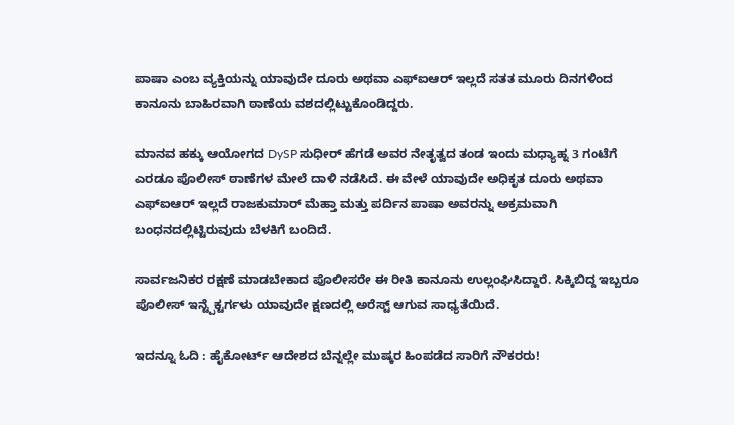ಪಾಷಾ ಎಂಬ ವ್ಯಕ್ತಿಯನ್ನು ಯಾವುದೇ ದೂರು ಅಥವಾ ಎಫ್‌ಐಆರ್ ಇಲ್ಲದೆ ಸತತ ಮೂರು ದಿನಗಳಿಂದ ಕಾನೂನು ಬಾಹಿರವಾಗಿ ಠಾಣೆಯ ವಶದಲ್ಲಿಟ್ಟುಕೊಂಡಿದ್ದರು.

ಮಾನವ ಹಕ್ಕು ಆಯೋಗದ DySP ಸುಧೀರ್ ಹೆಗಡೆ ಅವರ ನೇತೃತ್ವದ ತಂಡ ಇಂದು ಮಧ್ಯಾಹ್ನ 3 ಗಂಟೆಗೆ ಎರಡೂ ಪೊಲೀಸ್ ಠಾಣೆಗಳ ಮೇಲೆ ದಾಳಿ ನಡೆಸಿದೆ. ಈ ವೇಳೆ ಯಾವುದೇ ಅಧಿಕೃತ ದೂರು ಅಥವಾ ಎಫ್‌ಐಆರ್ ಇಲ್ಲದೆ ರಾಜಕುಮಾರ್ ಮೆಹ್ತಾ ಮತ್ತು ಪರ್ದಿನ ಪಾಷಾ ಅವರನ್ನು ಅಕ್ರಮವಾಗಿ ಬಂಧನದಲ್ಲಿಟ್ಟಿರುವುದು ಬೆಳಕಿಗೆ ಬಂದಿದೆ.

ಸಾರ್ವಜನಿಕರ ರಕ್ಷಣೆ ಮಾಡಬೇಕಾದ ಪೊಲೀಸರೇ ಈ ರೀತಿ ಕಾನೂನು ಉಲ್ಲಂಘಿಸಿದ್ದಾರೆ. ಸಿಕ್ಕಿಬಿದ್ದ ಇಬ್ಬರೂ ಪೊಲೀಸ್ ಇನ್ಟ್ಪೆಕ್ಟರ್ಗಳು ಯಾವುದೇ ಕ್ಷಣದಲ್ಲಿ ಅರೆಸ್ಟ್ ಆಗುವ ಸಾಧ್ಯತೆಯಿದೆ.

ಇದನ್ನೂ ಓದಿ : ಹೈಕೋರ್ಟ್ ಆದೇಶದ ಬೆನ್ನಲ್ಲೇ ಮುಷ್ಕರ ಹಿಂಪಡೆದ ಸಾರಿಗೆ ನೌಕರರು!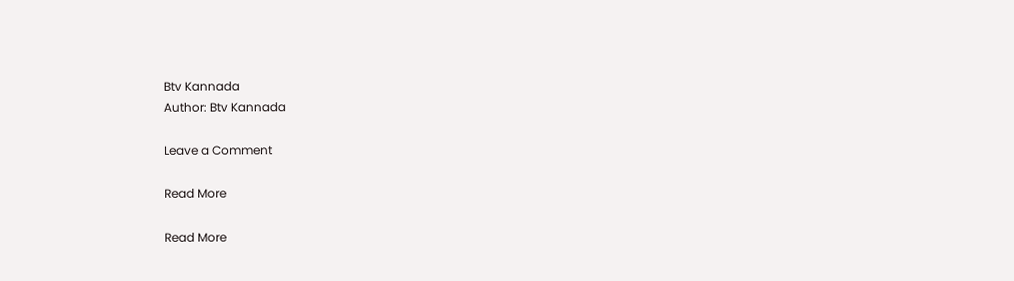Btv Kannada
Author: Btv Kannada

Leave a Comment

Read More

Read More